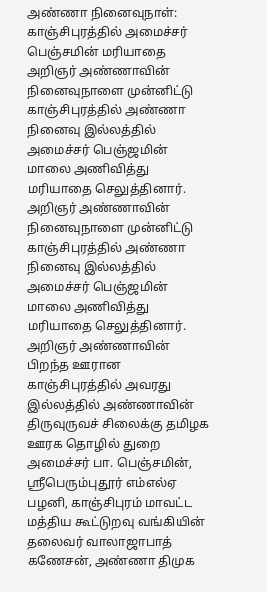அண்ணா நினைவுநாள்: காஞ்சிபுரத்தில் அமைச்சர் பெஞ்சமின் மரியாதை
அறிஞர் அண்ணாவின் நினைவுநாளை முன்னிட்டு காஞ்சிபுரத்தில் அண்ணா நினைவு இல்லத்தில் அமைச்சர் பெஞ்ஜமின் மாலை அணிவித்து மரியாதை செலுத்தினார்.
அறிஞர் அண்ணாவின் நினைவுநாளை முன்னிட்டு காஞ்சிபுரத்தில் அண்ணா நினைவு இல்லத்தில் அமைச்சர் பெஞ்ஜமின் மாலை அணிவித்து மரியாதை செலுத்தினார்.
அறிஞர் அண்ணாவின் பிறந்த ஊரான காஞ்சிபுரத்தில் அவரது இல்லத்தில் அண்ணாவின் திருவுருவச் சிலைக்கு தமிழக ஊரக தொழில் துறை அமைச்சர் பா. பெஞ்சமின், ஸ்ரீபெரும்புதூர் எம்எல்ஏ பழனி, காஞ்சிபுரம் மாவட்ட மத்திய கூட்டுறவு வங்கியின் தலைவர் வாலாஜாபாத் கணேசன், அண்ணா திமுக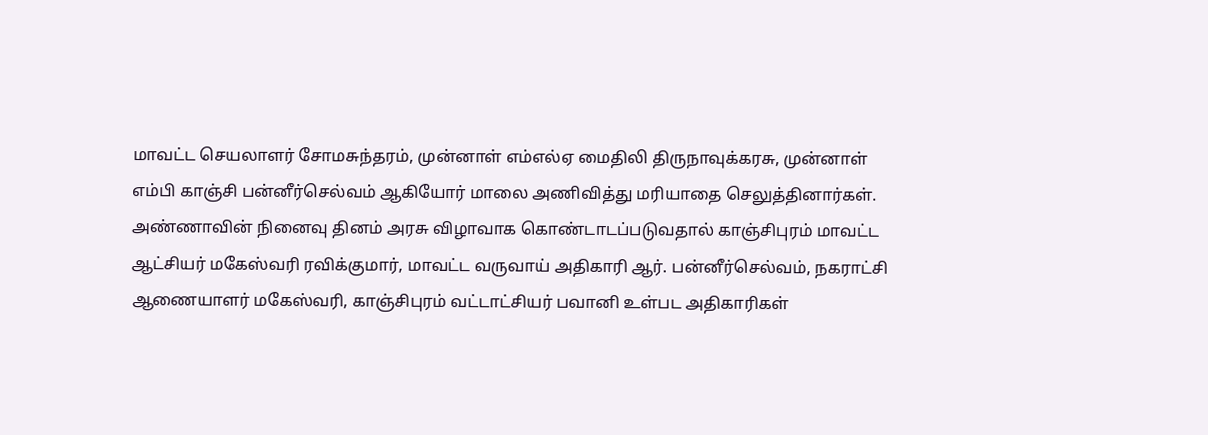மாவட்ட செயலாளர் சோமசுந்தரம், முன்னாள் எம்எல்ஏ மைதிலி திருநாவுக்கரசு, முன்னாள் எம்பி காஞ்சி பன்னீர்செல்வம் ஆகியோர் மாலை அணிவித்து மரியாதை செலுத்தினார்கள்.
அண்ணாவின் நினைவு தினம் அரசு விழாவாக கொண்டாடப்படுவதால் காஞ்சிபுரம் மாவட்ட ஆட்சியர் மகேஸ்வரி ரவிக்குமார், மாவட்ட வருவாய் அதிகாரி ஆர். பன்னீர்செல்வம், நகராட்சி ஆணையாளர் மகேஸ்வரி, காஞ்சிபுரம் வட்டாட்சியர் பவானி உள்பட அதிகாரிகள்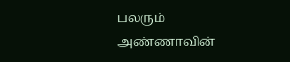பலரும் அண்ணாவின்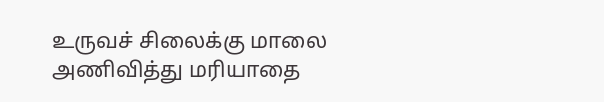உருவச் சிலைக்கு மாலை அணிவித்து மரியாதை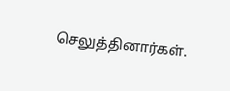செலுத்தினார்கள்.